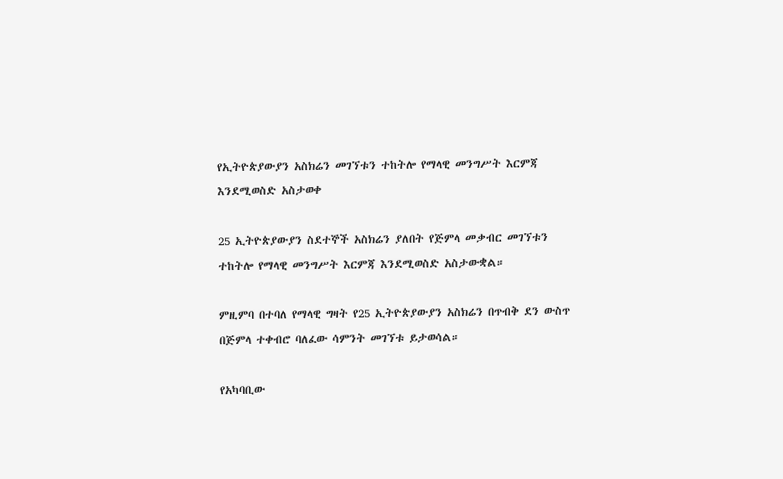የኢትዮጵያውያን አስክሬን መገኘቱን ተከትሎ የማላዊ መንግሥት እርምጃ እንደሚወስድ አስታወቀ

25 ኢትዮጵያውያን ስደተኞች አስክሬን ያለበት የጅምላ መቃብር መገኘቱን ተከትሎ የማላዊ መንግሥት እርምጃ እንደሚወስድ አስታውቋል።

ምዚምባ በተባለ የማላዊ ግዛት የ25 ኢትዮጵያውያን አስክሬን በጥብቅ ደን ውስጥ በጅምላ ተቀብሮ ባለፈው ሳምንት መገኘቱ ይታወሳል።

የአካባቢው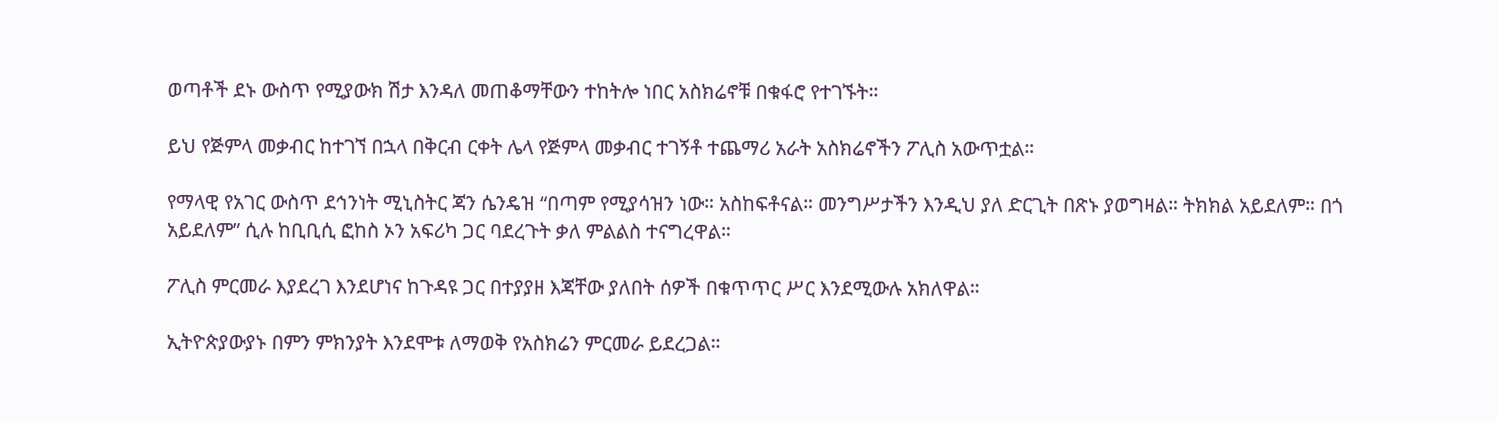ወጣቶች ደኑ ውስጥ የሚያውክ ሽታ እንዳለ መጠቆማቸውን ተከትሎ ነበር አስክሬኖቹ በቁፋሮ የተገኙት።

ይህ የጅምላ መቃብር ከተገኘ በኋላ በቅርብ ርቀት ሌላ የጅምላ መቃብር ተገኝቶ ተጨማሪ አራት አስክሬኖችን ፖሊስ አውጥቷል።

የማላዊ የአገር ውስጥ ደኅንነት ሚኒስትር ጃን ሴንዴዝ “በጣም የሚያሳዝን ነው። አስከፍቶናል። መንግሥታችን እንዲህ ያለ ድርጊት በጽኑ ያወግዛል። ትክክል አይደለም። በጎ አይደለም” ሲሉ ከቢቢሲ ፎከስ ኦን አፍሪካ ጋር ባደረጉት ቃለ ምልልስ ተናግረዋል።

ፖሊስ ምርመራ እያደረገ እንደሆነና ከጉዳዩ ጋር በተያያዘ እጃቸው ያለበት ሰዎች በቁጥጥር ሥር እንደሚውሉ አክለዋል።

ኢትዮጵያውያኑ በምን ምክንያት እንደሞቱ ለማወቅ የአስክሬን ምርመራ ይደረጋል።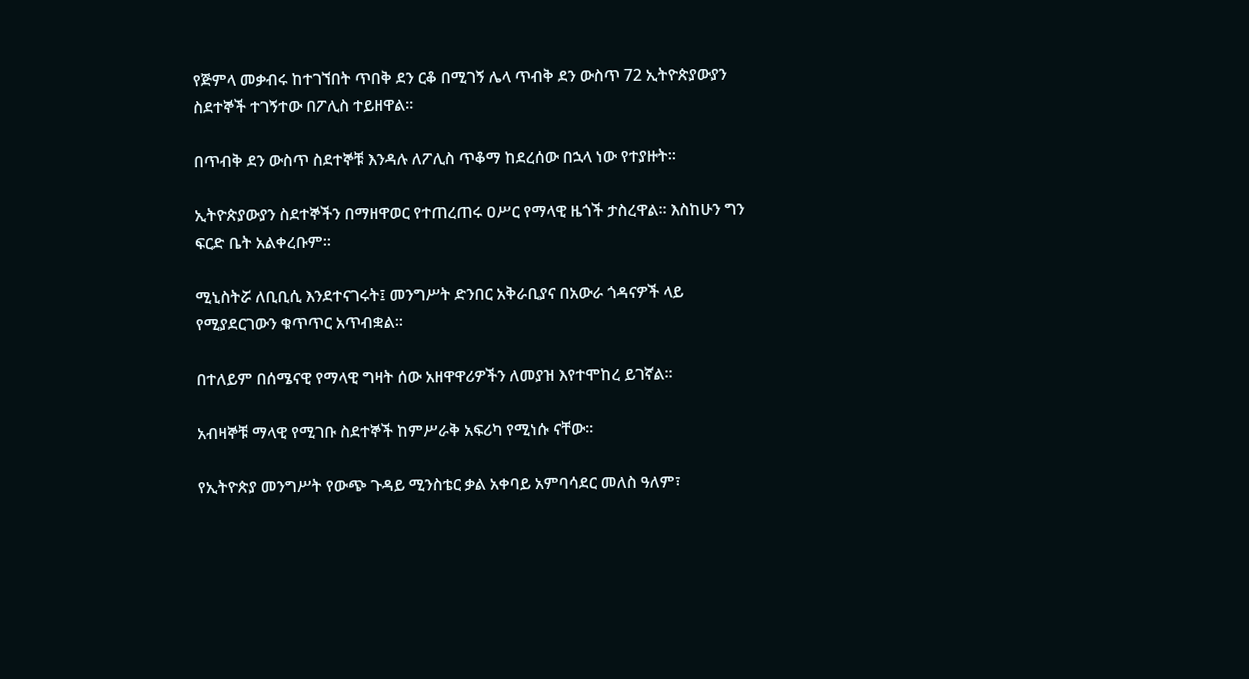የጅምላ መቃብሩ ከተገኘበት ጥበቅ ደን ርቆ በሚገኝ ሌላ ጥብቅ ደን ውስጥ 72 ኢትዮጵያውያን ስደተኞች ተገኝተው በፖሊስ ተይዘዋል።

በጥብቅ ደን ውስጥ ስደተኞቹ እንዳሉ ለፖሊስ ጥቆማ ከደረሰው በኋላ ነው የተያዙት።

ኢትዮጵያውያን ስደተኞችን በማዘዋወር የተጠረጠሩ ዐሥር የማላዊ ዜጎች ታስረዋል። እስከሁን ግን ፍርድ ቤት አልቀረቡም።

ሚኒስትሯ ለቢቢሲ እንደተናገሩት፤ መንግሥት ድንበር አቅራቢያና በአውራ ጎዳናዎች ላይ የሚያደርገውን ቁጥጥር አጥብቋል።

በተለይም በሰሜናዊ የማላዊ ግዛት ሰው አዘዋዋሪዎችን ለመያዝ እየተሞከረ ይገኛል።

አብዛኞቹ ማላዊ የሚገቡ ስደተኞች ከምሥራቅ አፍሪካ የሚነሱ ናቸው።

የኢትዮጵያ መንግሥት የውጭ ጉዳይ ሚንስቴር ቃል አቀባይ አምባሳደር መለስ ዓለም፣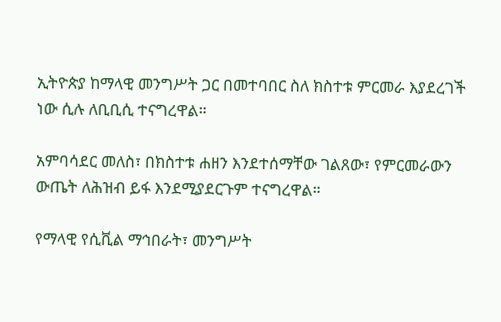ኢትዮጵያ ከማላዊ መንግሥት ጋር በመተባበር ስለ ክስተቱ ምርመራ እያደረገች ነው ሲሉ ለቢቢሲ ተናግረዋል።

አምባሳደር መለስ፣ በክስተቱ ሐዘን እንደተሰማቸው ገልጸው፣ የምርመራውን ውጤት ለሕዝብ ይፋ እንደሚያደርጉም ተናግረዋል።

የማላዊ የሲቪል ማኅበራት፣ መንግሥት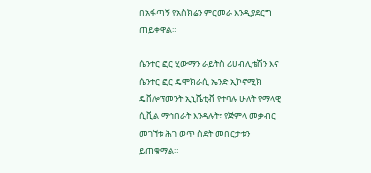በአፋጣኝ የአስክሬን ምርመራ እንዲያደርግ ጠይቀዋል።

ሴንተር ፎር ሂውማን ራይትስ ሪሀብሊቴሽን እና ሴንተር ፎር ዴሞክራሲ ኤንድ ኢኮኖሚክ ዴቨሎፕመንት ኢኒሼቲቭ የተባሉ ሁለት የማላዊ ሲቪል ማኅበራት እንዳሉት፣ የጅምላ መቃብር መገኘቱ ሕገ ወጥ ስደት መበርታቱን ይጠቁማል።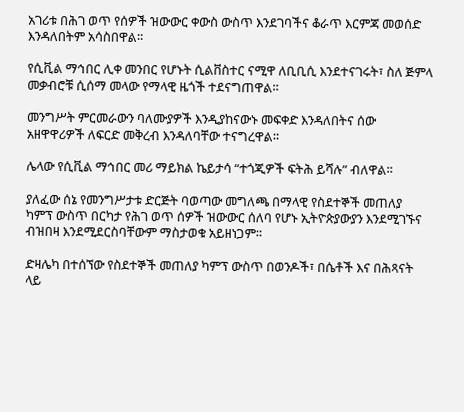አገሪቱ በሕገ ወጥ የሰዎች ዝውውር ቀውስ ውስጥ እንደገባችና ቆራጥ እርምጃ መወሰድ እንዳለበትም አሳስበዋል።

የሲቪል ማኅበር ሊቀ መንበር የሆኑት ሲልቨስተር ናሚዋ ለቢቢሲ እንደተናገሩት፣ ስለ ጅምላ መቃብሮቹ ሲሰማ መላው የማላዊ ዜጎች ተደናግጠዋል።

መንግሥት ምርመራውን ባለሙያዎች እንዲያከናውኑ መፍቀድ እንዳለበትና ሰው አዘዋዋሪዎች ለፍርድ መቅረብ እንዳለባቸው ተናግረዋል።

ሌላው የሲቪል ማኅበር መሪ ማይክል ኬይታሳ “ተጎጂዎች ፍትሕ ይሻሉ” ብለዋል።

ያለፈው ሰኔ የመንግሥታቱ ድርጅት ባወጣው መግለጫ በማላዊ የስደተኞች መጠለያ ካምፕ ውስጥ በርካታ የሕገ ወጥ ሰዎች ዝውውር ሰለባ የሆኑ ኢትዮጵያውያን እንደሚገኙና ብዝበዛ እንደሚደርስባቸውም ማስታወቁ አይዘነጋም።

ድዛሌካ በተሰኘው የስደተኞች መጠለያ ካምፕ ውስጥ በወንዶች፣ በሴቶች እና በሕጻናት ላይ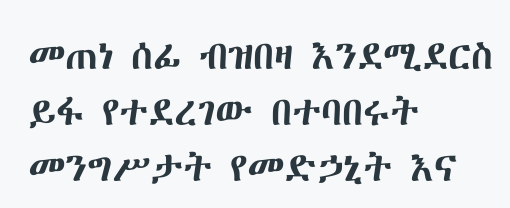መጠነ ሰፊ ብዝበዛ እንደሚደርስ ይፋ የተደረገው በተባበሩት መንግሥታት የመድኃኒት እና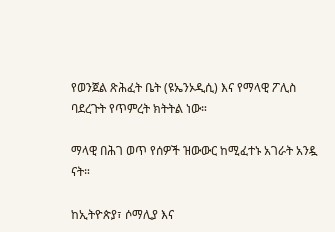የወንጀል ጽሕፈት ቤት (ዩኤንኦዲሲ) እና የማላዊ ፖሊስ ባደረጉት የጥምረት ክትትል ነው።

ማላዊ በሕገ ወጥ የሰዎች ዝውውር ከሚፈተኑ አገራት አንዷ ናት።

ከኢትዮጵያ፣ ሶማሊያ እና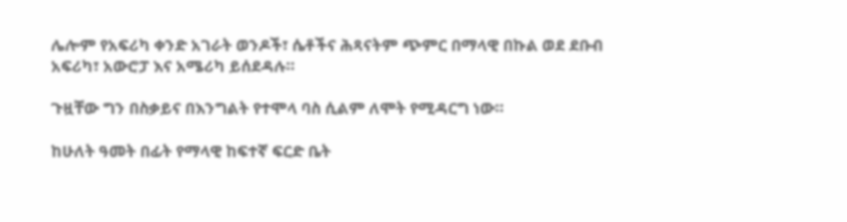ሌሎም የአፍሪካ ቀንድ አገራት ወንዶች፣ ሴቶችና ሕጻናትም ጭምር በማላዊ በኩል ወደ ደቡብ አፍሪካ፣ አውሮፓ እና አሜሪካ ይሰደዳሉ።

ጉዟቸው ግን በስቃይና በእንግልት የተሞላ ባስ ሲልም ለሞት የሚዳርግ ነው።

ከሁለት ዓመት በፊት የማላዊ ከፍተኛ ፍርድ ቤት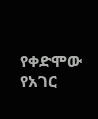የቀድሞው የአገር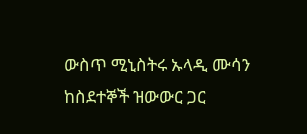ውስጥ ሚኒስትሩ ኡላዲ ሙሳን ከስደተኞች ዝውውር ጋር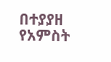በተያያዘ የአምስት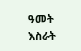ዓመት እስራት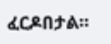ፈርዶበታል።